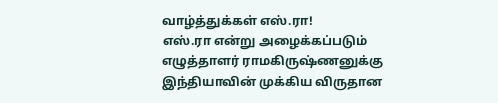வாழ்த்துக்கள் எஸ்.ரா!
எஸ்.ரா என்று அழைக்கப்படும் எழுத்தாளர் ராமகிருஷ்ணனுக்கு இந்தியாவின் முக்கிய விருதான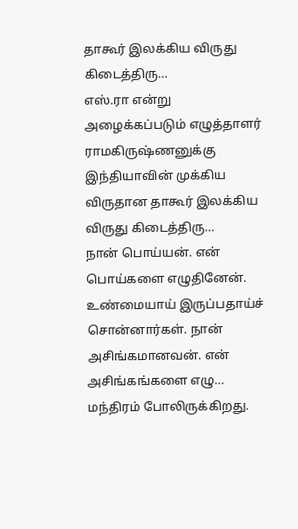தாகூர் இலக்கிய விருது கிடைத்திரு…
எஸ்.ரா என்று அழைக்கப்படும் எழுத்தாளர் ராமகிருஷ்ணனுக்கு இந்தியாவின் முக்கிய விருதான தாகூர் இலக்கிய விருது கிடைத்திரு…
நான் பொய்யன். என் பொய்களை எழுதினேன். உண்மையாய் இருப்பதாய்ச் சொன்னார்கள். நான் அசிங்கமானவன். என் அசிங்கங்களை எழு…
மந்திரம் போலிருக்கிறது.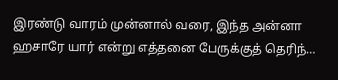இரண்டு வாரம் முன்னால் வரை, இந்த அன்னா ஹசாரே யார் என்று எத்தனை பேருக்குத் தெரிந்…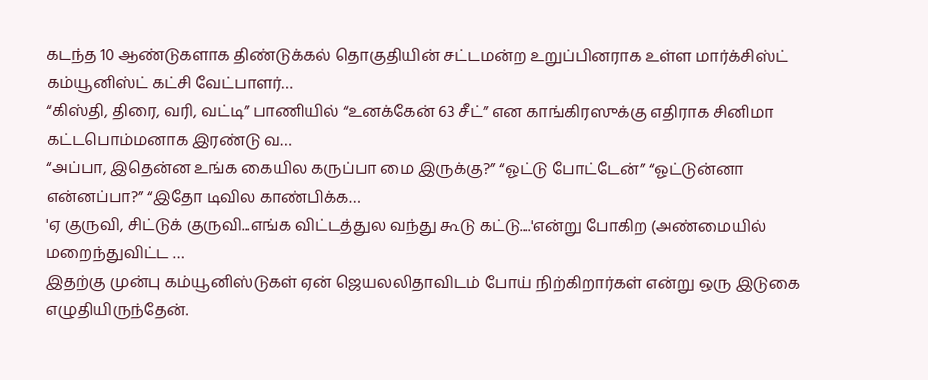கடந்த 10 ஆண்டுகளாக திண்டுக்கல் தொகுதியின் சட்டமன்ற உறுப்பினராக உள்ள மார்க்சிஸ்ட் கம்யூனிஸ்ட் கட்சி வேட்பாளர்…
“கிஸ்தி, திரை, வரி, வட்டி” பாணியில் “உனக்கேன் 63 சீட்” என காங்கிரஸுக்கு எதிராக சினிமா கட்டபொம்மனாக இரண்டு வ…
“அப்பா, இதென்ன உங்க கையில கருப்பா மை இருக்கு?” “ஓட்டு போட்டேன்” “ஓட்டுன்னா என்னப்பா?” “இதோ டிவில காண்பிக்க…
'ஏ குருவி, சிட்டுக் குருவி...எங்க விட்டத்துல வந்து கூடு கட்டு....'என்று போகிற (அண்மையில் மறைந்துவிட்ட …
இதற்கு முன்பு கம்யூனிஸ்டுகள் ஏன் ஜெயலலிதாவிடம் போய் நிற்கிறார்கள் என்று ஒரு இடுகை எழுதியிருந்தேன்.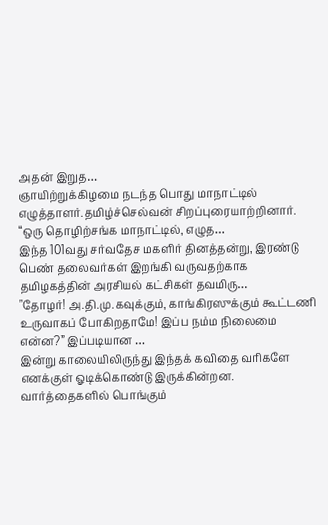அதன் இறுத…
ஞாயிற்றுக்கிழமை நடந்த பொது மாநாட்டில் எழுத்தாளர்.தமிழ்ச்செல்வன் சிறப்புரையாற்றினார். “ஒரு தொழிற்சங்க மாநாட்டில், எழுத…
இந்த 101வது சர்வதேச மகளிர் தினத்தன்று, இரண்டு பெண் தலைவர்கள் இறங்கி வருவதற்காக தமிழகத்தின் அரசியல் கட்சிகள் தவமிரு…
"தோழர்! அ.தி.மு.கவுக்கும், காங்கிரஸுக்கும் கூட்டணி உருவாகப் போகிறதாமே! இப்ப நம்ம நிலைமை என்ன?” இப்படியான …
இன்று காலையிலிருந்து இந்தக் கவிதை வரிகளே எனக்குள் ஓடிக்கொண்டு இருக்கின்றன. வார்த்தைகளில் பொங்கும்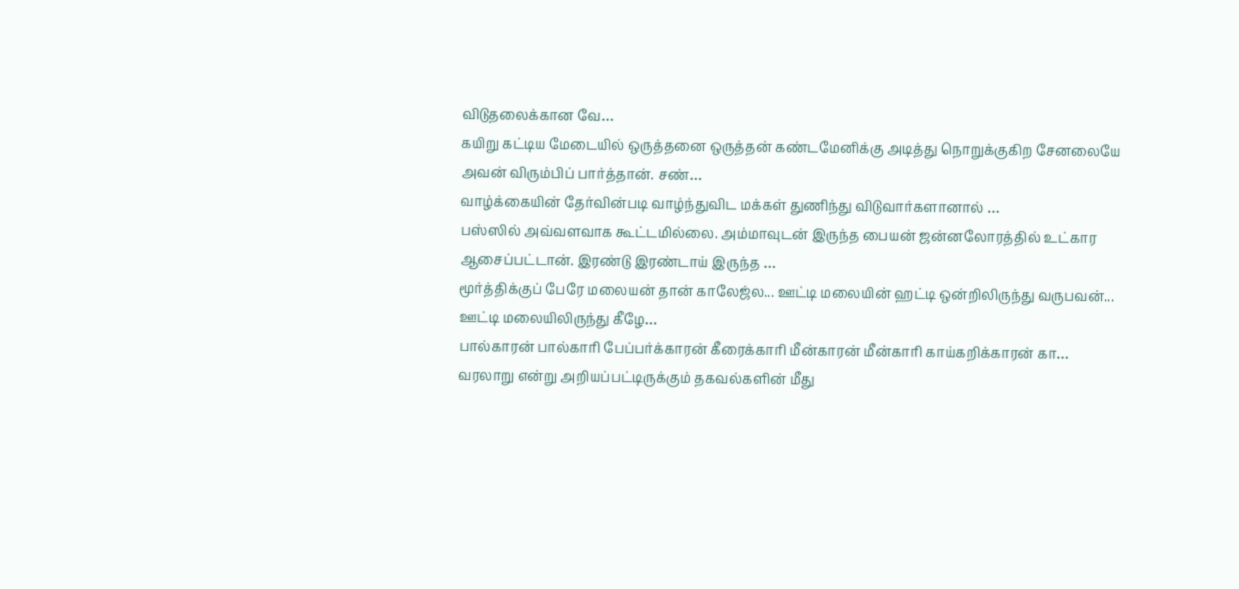விடுதலைக்கான வே…
கயிறு கட்டிய மேடையில் ஒருத்தனை ஒருத்தன் கண்டமேனிக்கு அடித்து நொறுக்குகிற சேனலையே அவன் விரும்பிப் பார்த்தான். சண்…
வாழ்க்கையின் தேர்வின்படி வாழ்ந்துவிட மக்கள் துணிந்து விடுவார்களானால் …
பஸ்ஸில் அவ்வளவாக கூட்டமில்லை. அம்மாவுடன் இருந்த பையன் ஜன்னலோரத்தில் உட்கார ஆசைப்பட்டான். இரண்டு இரண்டாய் இருந்த …
மூர்த்திக்குப் பேரே மலையன் தான் காலேஜ்ல... ஊட்டி மலையின் ஹட்டி ஒன்றிலிருந்து வருபவன்... ஊட்டி மலையிலிருந்து கீழே…
பால்காரன் பால்காரி பேப்பர்க்காரன் கீரைக்காரி மீன்காரன் மீன்காரி காய்கறிக்காரன் கா…
வரலாறு என்று அறியப்பட்டிருக்கும் தகவல்களின் மீது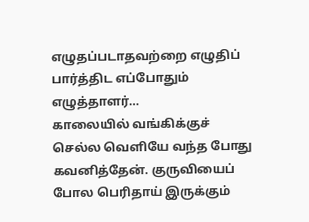எழுதப்படாதவற்றை எழுதிப் பார்த்திட எப்போதும் எழுத்தாளர்…
காலையில் வங்கிக்குச் செல்ல வெளியே வந்த போது கவனித்தேன். குருவியைப் போல பெரிதாய் இருக்கும்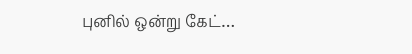புனில் ஒன்று கேட்…